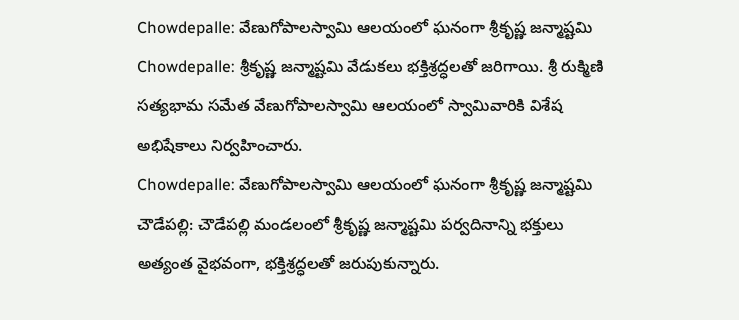Chowdepalle: వేణుగోపాలస్వామి ఆలయంలో ఘనంగా శ్రీకృష్ణ జన్మాష్టమి
Chowdepalle: శ్రీకృష్ణ జన్మాష్టమి వేడుకలు భక్తిశ్రద్ధలతో జరిగాయి. శ్రీ రుక్మిణి సత్యభామ సమేత వేణుగోపాలస్వామి ఆలయంలో స్వామివారికి విశేష అభిషేకాలు నిర్వహించారు.
Chowdepalle: వేణుగోపాలస్వామి ఆలయంలో ఘనంగా శ్రీకృష్ణ జన్మాష్టమి
చౌడేపల్లి: చౌడేపల్లి మండలంలో శ్రీకృష్ణ జన్మాష్టమి పర్వదినాన్ని భక్తులు అత్యంత వైభవంగా, భక్తిశ్రద్ధలతో జరుపుకున్నారు.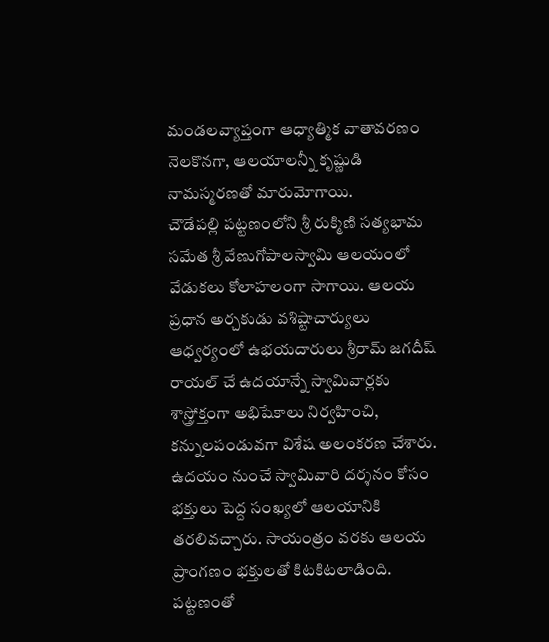మండలవ్యాప్తంగా ఆధ్యాత్మిక వాతావరణం నెలకొనగా, ఆలయాలన్నీ కృష్ణుడి నామస్మరణతో మారుమోగాయి.
చౌడేపల్లి పట్టణంలోని శ్రీ రుక్మిణి సత్యభామ సమేత శ్రీ వేణుగోపాలస్వామి ఆలయంలో వేడుకలు కోలాహలంగా సాగాయి. ఆలయ ప్రధాన అర్చకుడు వశిష్టాచార్యులు ఆధ్వర్యంలో ఉభయదారులు శ్రీరామ్ జగదీష్ రాయల్ చే ఉదయాన్నే స్వామివార్లకు శాస్త్రోక్తంగా అభిషేకాలు నిర్వహించి, కన్నులపండువగా విశేష అలంకరణ చేశారు.
ఉదయం నుంచే స్వామివారి దర్శనం కోసం భక్తులు పెద్ద సంఖ్యలో ఆలయానికి తరలివచ్చారు. సాయంత్రం వరకు ఆలయ ప్రాంగణం భక్తులతో కిటకిటలాడింది. పట్టణంతో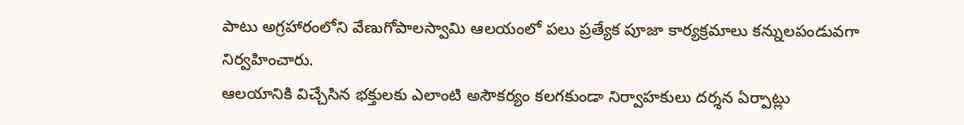పాటు అగ్రహారంలోని వేణుగోపాలస్వామి ఆలయంలో పలు ప్రత్యేక పూజా కార్యక్రమాలు కన్నులపండువగా నిర్వహించారు.
ఆలయానికి విచ్చేసిన భక్తులకు ఎలాంటి అసౌకర్యం కలగకుండా నిర్వాహకులు దర్శన ఏర్పాట్లు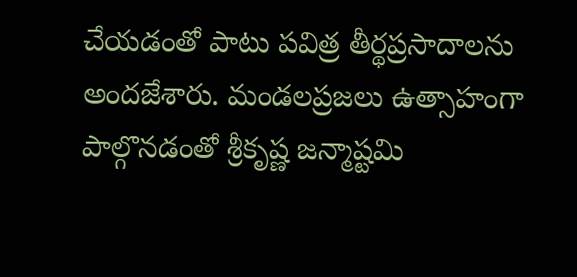చేయడంతో పాటు పవిత్ర తీర్థప్రసాదాలను అందజేశారు. మండలప్రజలు ఉత్సాహంగా పాల్గొనడంతో శ్రీకృష్ణ జన్మాష్టమి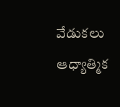వేడుకలు ఆధ్యాత్మిక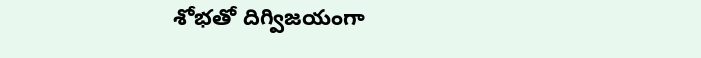శోభతో దిగ్విజయంగా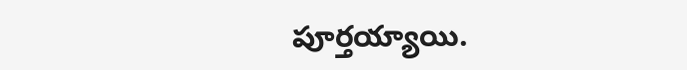పూర్తయ్యాయి.